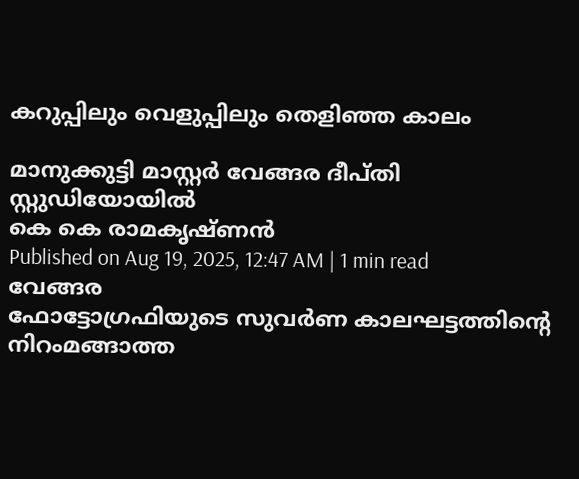കറുപ്പിലും വെളുപ്പിലും തെളിഞ്ഞ കാലം

മാനുക്കുട്ടി മാസ്റ്റർ വേങ്ങര ദീപ്തി സ്റ്റുഡിയോയിൽ
കെ കെ രാമകൃഷ്ണൻ
Published on Aug 19, 2025, 12:47 AM | 1 min read
വേങ്ങര
ഫോട്ടോഗ്രഫിയുടെ സുവർണ കാലഘട്ടത്തിന്റെ നിറംമങ്ങാത്ത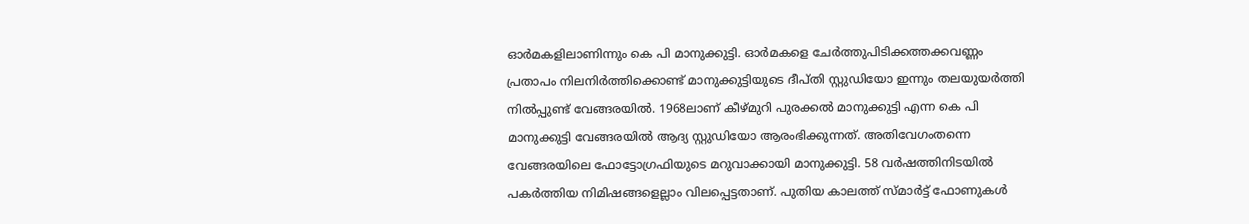ഓർമകളിലാണിന്നും കെ പി മാനുക്കുട്ടി. ഓർമകളെ ചേർത്തുപിടിക്കത്തക്കവണ്ണം പ്രതാപം നിലനിർത്തിക്കൊണ്ട് മാനുക്കുട്ടിയുടെ ദീപ്തി സ്റ്റുഡിയോ ഇന്നും തലയുയർത്തി നിൽപ്പുണ്ട് വേങ്ങരയിൽ. 1968ലാണ് കീഴ്മുറി പുരക്കൽ മാനുക്കുട്ടി എന്ന കെ പി മാനുക്കുട്ടി വേങ്ങരയിൽ ആദ്യ സ്റ്റുഡിയോ ആരംഭിക്കുന്നത്. അതിവേഗംതന്നെ വേങ്ങരയിലെ ഫോട്ടോഗ്രഫിയുടെ മറുവാക്കായി മാനുക്കുട്ടി. 58 വർഷത്തിനിടയിൽ പകർത്തിയ നിമിഷങ്ങളെല്ലാം വിലപ്പെട്ടതാണ്. പുതിയ കാലത്ത് സ്മാർട്ട് ഫോണുകൾ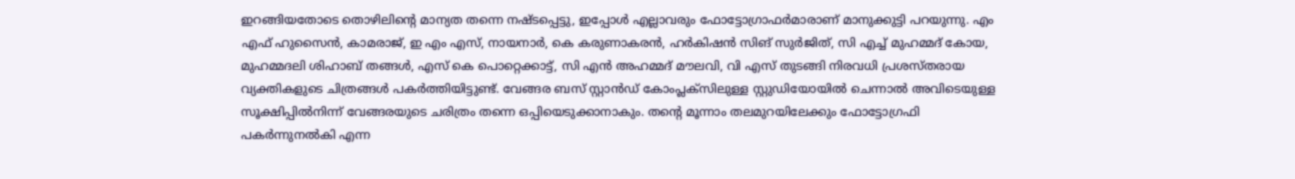ഇറങ്ങിയതോടെ തൊഴിലിന്റെ മാന്യത തന്നെ നഷ്ടപ്പെട്ടു, ഇപ്പോൾ എല്ലാവരും ഫോട്ടോഗ്രാഫർമാരാണ് മാനുക്കുട്ടി പറയുന്നു. എം എഫ് ഹുസൈൻ, കാമരാജ്, ഇ എം എസ്, നായനാർ, കെ കരുണാകരൻ, ഹർകിഷൻ സിങ് സുർജിത്, സി എച്ച് മുഹമ്മദ് കോയ, മുഹമ്മദലി ശിഹാബ് തങ്ങൾ, എസ് കെ പൊറ്റെക്കാട്ട്, സി എൻ അഹമ്മദ് മൗലവി, വി എസ് തുടങ്ങി നിരവധി പ്രശസ്തരായ വ്യക്തികളുടെ ചിത്രങ്ങൾ പകർത്തിയിട്ടുണ്ട്. വേങ്ങര ബസ് സ്റ്റാൻഡ് കോംപ്ലക്സിലുള്ള സ്റ്റുഡിയോയിൽ ചെന്നാൽ അവിടെയുള്ള സൂക്ഷിപ്പിൽനിന്ന് വേങ്ങരയുടെ ചരിത്രം തന്നെ ഒപ്പിയെടുക്കാനാകും. തന്റെ മൂന്നാം തലമുറയിലേക്കും ഫോട്ടോഗ്രഫി പകർന്നുനൽകി എന്ന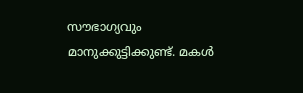സൗഭാഗ്യവും മാനുക്കുട്ടിക്കുണ്ട്. മകൾ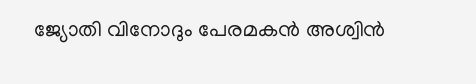ജ്യോതി വിനോദും പേരമകൻ അശ്വിൻ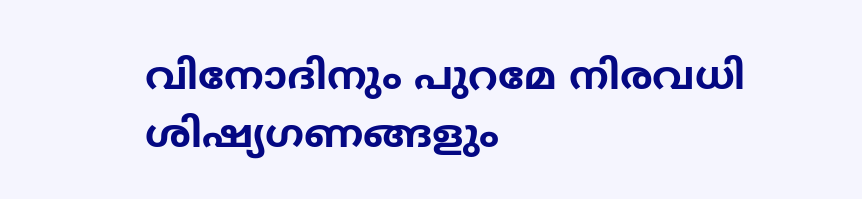വിനോദിനും പുറമേ നിരവധി ശിഷ്യഗണങ്ങളും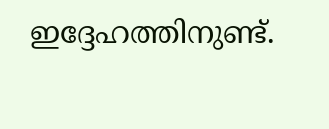ഇദ്ദേഹത്തിനുണ്ട്.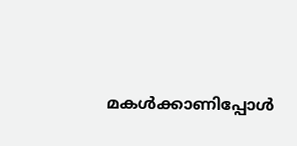മകൾക്കാണിപ്പോൾ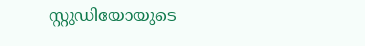സ്റ്റുഡിയോയുടെ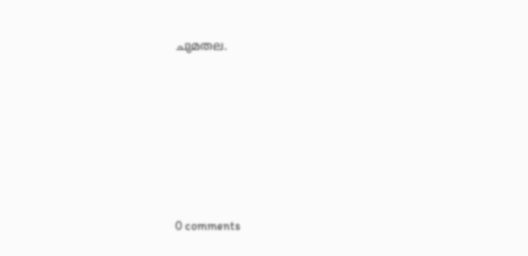ചുമതല.










0 comments